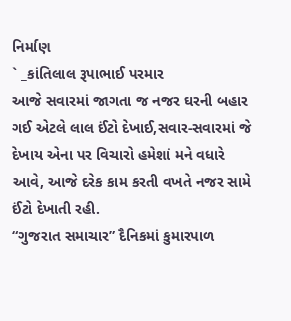નિર્માણ
` _કાંતિલાલ રૂપાભાઈ પરમાર
આજે સવારમાં જાગતા જ નજર ઘરની બહાર
ગઈ એટલે લાલ ઈંટો દેખાઈ,સવાર-સવારમાં જે દેખાય એના પર વિચારો હમેશાં મને વધારે આવે, આજે દરેક કામ કરતી વખતે નજર સામે ઈંટો દેખાતી રહી.
“ગુજરાત સમાચાર” દૈનિકમાં કુમારપાળ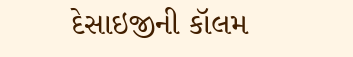દેસાઇજીની કૉલમ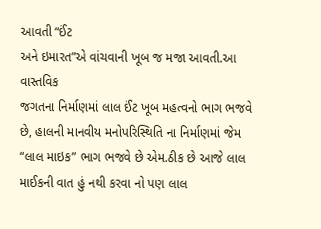આવતી “ઈંટ
અને ઇમારત”એ વાંચવાની ખૂબ જ મજા આવતી.આ વાસ્તવિક
જગતના નિર્માણમાં લાલ ઈંટ ખૂબ મહત્વનો ભાગ ભજવે છે, હાલની માનવીય મનોપરિસ્થિતિ ના નિર્માણમાં જેમ
“લાલ માઇક” ભાગ ભજવે છે એમ.ઠીક છે આજે લાલ માઈકની વાત હું નથી કરવા નો પણ લાલ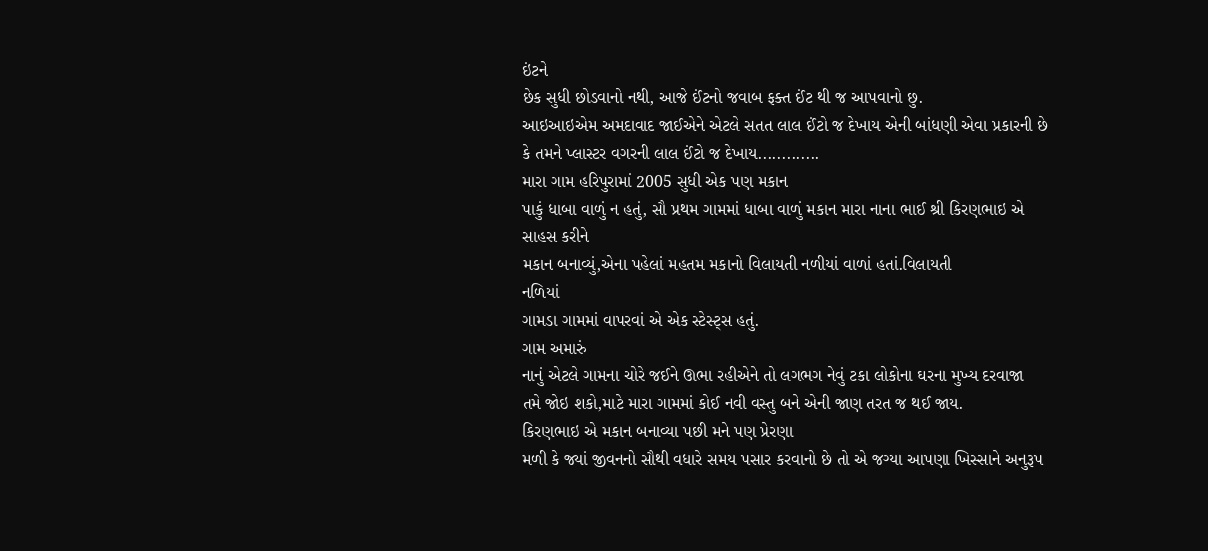ઇંટને
છેક સુધી છોડવાનો નથી, આજે ઈંટનો જવાબ ફક્ત ઈંટ થી જ આપવાનો છુ.
આઇઆઇએમ અમદાવાદ જાઈએને એટલે સતત લાલ ઈંટો જ દેખાય એની બાંધણી એવા પ્રકારની છે
કે તમને પ્લાસ્ટર વગરની લાલ ઈંટો જ દેખાય.............
મારા ગામ હરિપુરામાં 2005 સુધી એક પણ મકાન
પાકું ધાબા વાળું ન હતું, સૌ પ્રથમ ગામમાં ધાબા વાળું મકાન મારા નાના ભાઈ શ્રી કિરણભાઇ એ સાહસ કરીને
મકાન બનાવ્યું,એના પહેલાં મહતમ મકાનો વિલાયતી નળીયાં વાળાં હતાં.વિલાયતી
નળિયાં
ગામડા ગામમાં વાપરવાં એ એક સ્ટેસ્ટ્સ હતું.
ગામ અમારું
નાનું એટલે ગામના ચોરે જઈને ઊભા રહીએને તો લગભગ નેવું ટકા લોકોના ઘરના મુખ્ય દરવાજા
તમે જોઇ શકો,માટે મારા ગામમાં કોઈ નવી વસ્તુ બને એની જાણ તરત જ થઈ જાય.
કિરણભાઇ એ મકાન બનાવ્યા પછી મને પણ પ્રેરણા
મળી કે જ્યાં જીવનનો સૌથી વધારે સમય પસાર કરવાનો છે તો એ જગ્યા આપણા ખિસ્સાને અનુરૂપ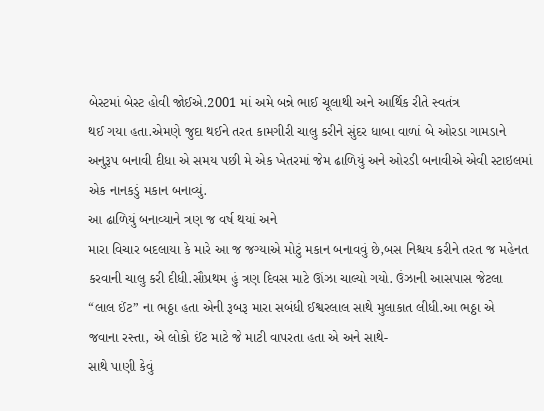બેસ્ટમાં બેસ્ટ હોવી જોઈએ.2001 માં અમે બન્ને ભાઈ ચૂલાથી અને આર્થિક રીતે સ્વતંત્ર
થઈ ગયા હતા.એમણે જુદા થઈને તરત કામગીરી ચાલુ કરીને સુંદર ધાબા વાળાં બે ઓરડા ગામડાને
અનુરૂપ બનાવી દીધા એ સમય પછી મે એક ખેતરમાં જેમ ઢાળિયું અને ઓરડી બનાવીએ એવી સ્ટાઇલમાં
એક નાનકડું મકાન બનાવ્યું.
આ ઢાળિયું બનાવ્યાને ત્રણ જ વર્ષ થયાં અને
મારા વિચાર બદલાયા કે મારે આ જ જગ્યાએ મોટું મકાન બનાવવું છે,બસ નિશ્ચય કરીને તરત જ મહેનત
કરવાની ચાલુ કરી દીધી.સૌપ્રથમ હું ત્રણ દિવસ માટે ઊંઝા ચાલ્યો ગયો. ઉંઝાની આસપાસ જેટલા
“લાલ ઈંટ” ના ભઠ્ઠા હતા એની રૂબરૂ મારા સબંધી ઈશ્વરલાલ સાથે મુલાકાત લીધી.આ ભઠ્ઠા એ
જવાના રસ્તા, એ લોકો ઈંટ માટે જે માટી વાપરતા હતા એ અને સાથે-
સાથે પાણી કેવું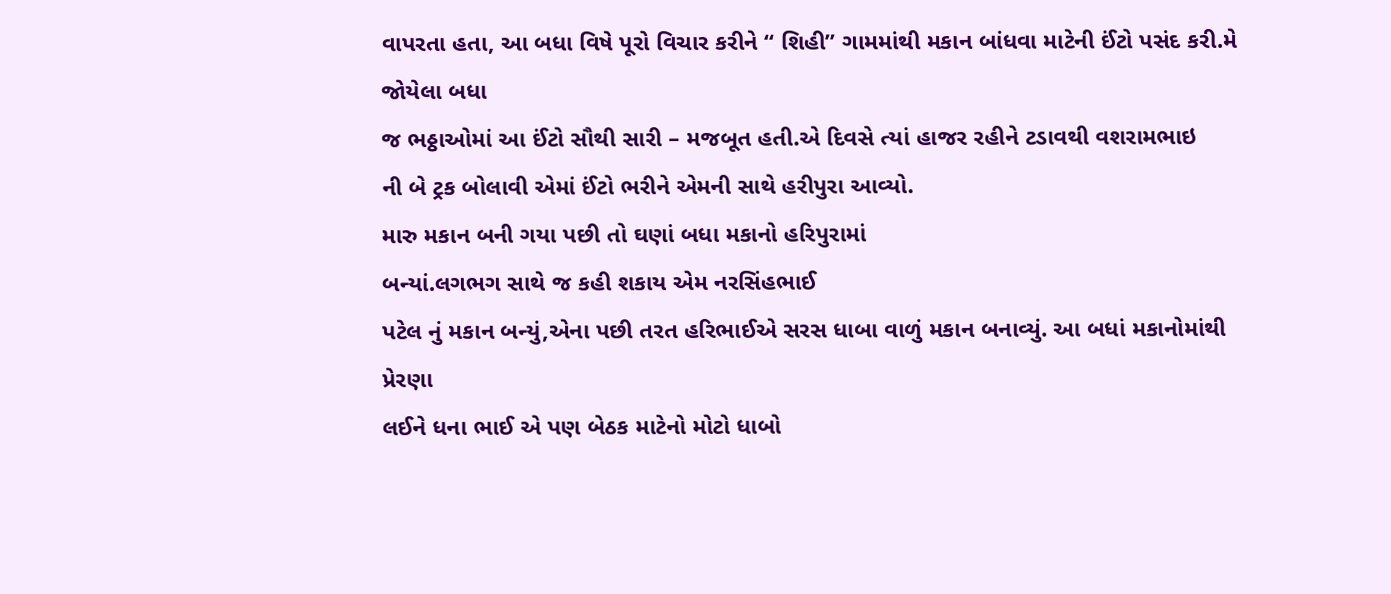વાપરતા હતા, આ બધા વિષે પૂરો વિચાર કરીને “ શિહી” ગામમાંથી મકાન બાંધવા માટેની ઈંટો પસંદ કરી.મે જોયેલા બધા
જ ભઠ્ઠાઓમાં આ ઈંટો સૌથી સારી – મજબૂત હતી.એ દિવસે ત્યાં હાજર રહીને ટડાવથી વશરામભાઇ
ની બે ટ્રક બોલાવી એમાં ઈંટો ભરીને એમની સાથે હરીપુરા આવ્યો.
મારુ મકાન બની ગયા પછી તો ઘણાં બધા મકાનો હરિપુરામાં
બન્યાં.લગભગ સાથે જ કહી શકાય એમ નરસિંહભાઈ
પટેલ નું મકાન બન્યું,એના પછી તરત હરિભાઈએ સરસ ધાબા વાળું મકાન બનાવ્યું. આ બધાં મકાનોમાંથી પ્રેરણા
લઈને ધના ભાઈ એ પણ બેઠક માટેનો મોટો ધાબો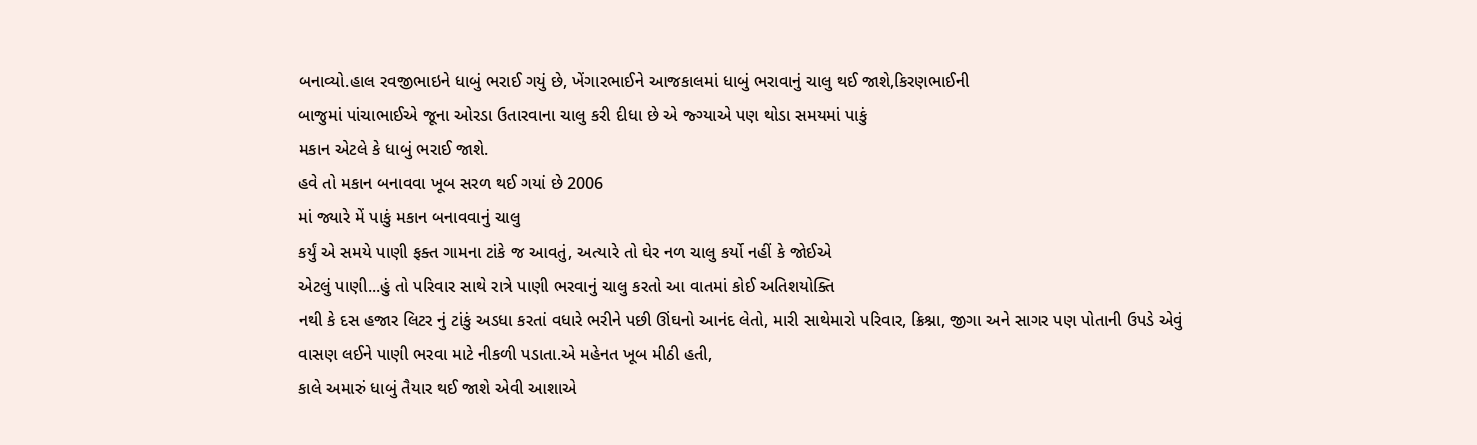બનાવ્યો.હાલ રવજીભાઇને ધાબું ભરાઈ ગયું છે, ખેંગારભાઈને આજકાલમાં ધાબું ભરાવાનું ચાલુ થઈ જાશે,કિરણભાઈની
બાજુમાં પાંચાભાઈએ જૂના ઓરડા ઉતારવાના ચાલુ કરી દીધા છે એ જ્ગ્યાએ પણ થોડા સમયમાં પાકું
મકાન એટલે કે ધાબું ભરાઈ જાશે.
હવે તો મકાન બનાવવા ખૂબ સરળ થઈ ગયાં છે 2006
માં જ્યારે મેં પાકું મકાન બનાવવાનું ચાલુ
કર્યું એ સમયે પાણી ફક્ત ગામના ટાંકે જ આવતું, અત્યારે તો ઘેર નળ ચાલુ કર્યો નહીં કે જોઈએ
એટલું પાણી...હું તો પરિવાર સાથે રાત્રે પાણી ભરવાનું ચાલુ કરતો આ વાતમાં કોઈ અતિશયોક્તિ
નથી કે દસ હજાર લિટર નું ટાંકું અડધા કરતાં વધારે ભરીને પછી ઊંઘનો આનંદ લેતો, મારી સાથેમારો પરિવાર, ક્રિશ્ના, જીગા અને સાગર પણ પોતાની ઉપડે એવું
વાસણ લઈને પાણી ભરવા માટે નીકળી પડાતા.એ મહેનત ખૂબ મીઠી હતી,
કાલે અમારું ધાબું તૈયાર થઈ જાશે એવી આશાએ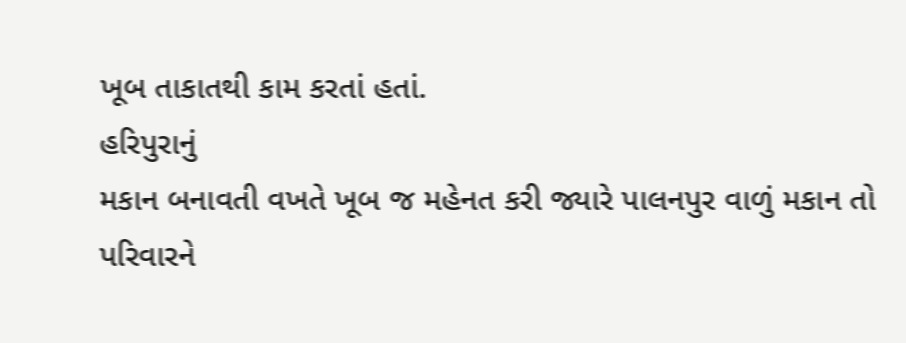ખૂબ તાકાતથી કામ કરતાં હતાં.
હરિપુરાનું
મકાન બનાવતી વખતે ખૂબ જ મહેનત કરી જ્યારે પાલનપુર વાળું મકાન તો પરિવારને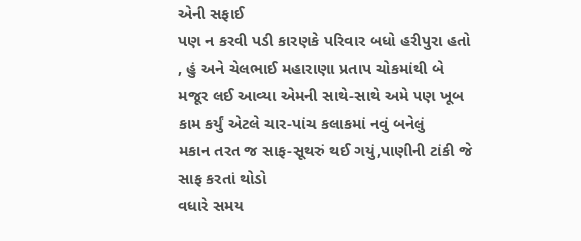એની સફાઈ
પણ ન કરવી પડી કારણકે પરિવાર બધો હરીપુરા હતો , હું અને ચેલભાઈ મહારાણા પ્રતાપ ચોકમાંથી બે
મજૂર લઈ આવ્યા એમની સાથે-સાથે અમે પણ ખૂબ કામ કર્યું એટલે ચાર-પાંચ કલાકમાં નવું બનેલું
મકાન તરત જ સાફ-સૂથરું થઈ ગયું,પાણીની ટાંકી જે સાફ કરતાં થોડો
વધારે સમય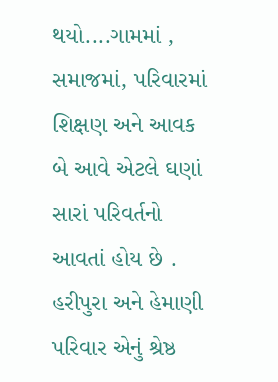થયો....ગામમાં , સમાજમાં, પરિવારમાં
શિક્ષણ અને આવક બે આવે એટલે ઘણાં સારાં પરિવર્તનો
આવતાં હોય છે . હરીપુરા અને હેમાણી પરિવાર એનું શ્રેષ્ઠ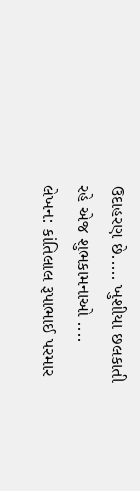ઉદાહરણ છે..... ખુશીયા છલકાતી
રહે એજ શુભકામનાઓ ....
લેખન: કાંતિલાલ રૂપાભાઈ પરમાર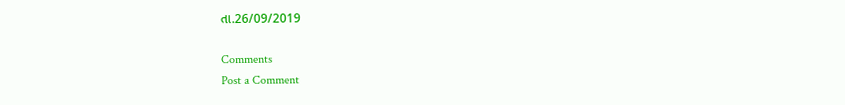તા.26/09/2019

Comments
Post a Comment